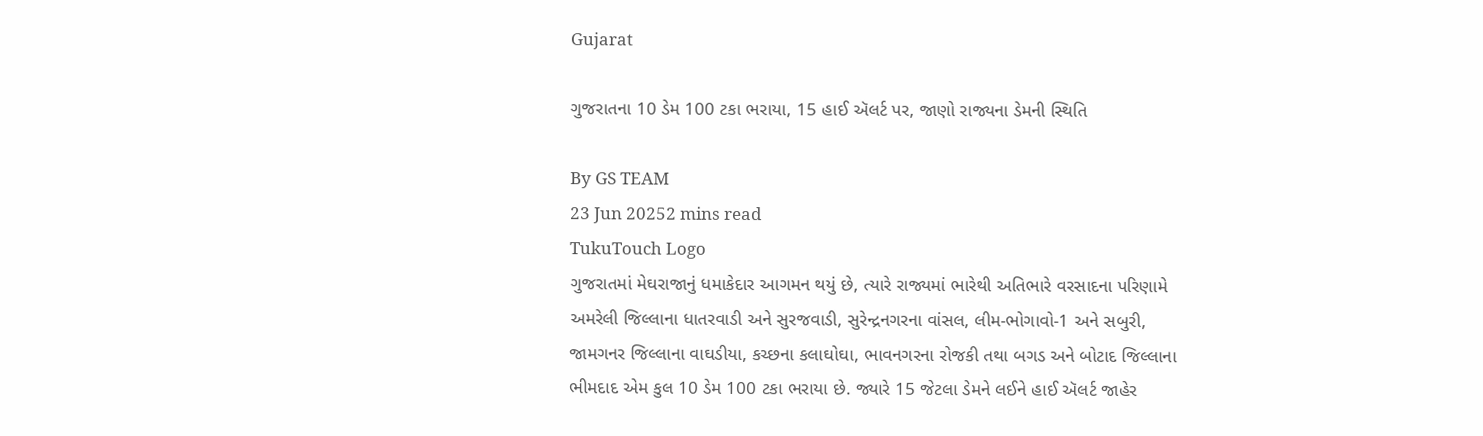Gujarat

ગુજરાતના 10 ડેમ 100 ટકા ભરાયા, 15 હાઈ ઍલર્ટ પર, જાણો રાજ્યના ડેમની સ્થિતિ

By GS TEAM
23 Jun 20252 mins read
TukuTouch Logo
ગુજરાતમાં મેઘરાજાનું ધમાકેદાર આગમન થયું છે, ત્યારે રાજ્યમાં ભારેથી અતિભારે વરસાદના પરિણામે અમરેલી જિલ્લાના ધાતરવાડી અને સુરજવાડી, સુરેન્દ્રનગરના વાંસલ, લીમ-ભોગાવો-1 અને સબુરી, જામગનર જિલ્લાના વાઘડીયા, કચ્છના કલાઘોઘા, ભાવનગરના રોજકી તથા બગડ અને બોટાદ જિલ્લાના ભીમદાદ એમ કુલ 10 ડેમ 100 ટકા ભરાયા છે. જ્યારે 15 જેટલા ડેમને લઈને હાઈ ઍલર્ટ જાહેર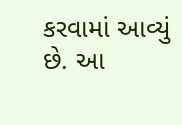કરવામાં આવ્યું છે. આ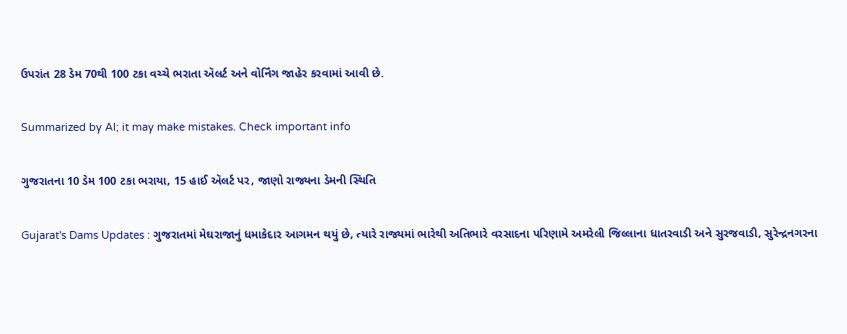ઉપરાંત 28 ડેમ 70થી 100 ટકા વચ્ચે ભરાતા ઍલર્ટ અને વોર્નિંગ જાહેર કરવામાં આવી છે.

Summarized by AI; it may make mistakes. Check important info

ગુજરાતના 10 ડેમ 100 ટકા ભરાયા, 15 હાઈ ઍલર્ટ પર, જાણો રાજ્યના ડેમની સ્થિતિ

Gujarat's Dams Updates : ગુજરાતમાં મેઘરાજાનું ધમાકેદાર આગમન થયું છે, ત્યારે રાજ્યમાં ભારેથી અતિભારે વરસાદના પરિણામે અમરેલી જિલ્લાના ધાતરવાડી અને સુરજવાડી, સુરેન્દ્રનગરના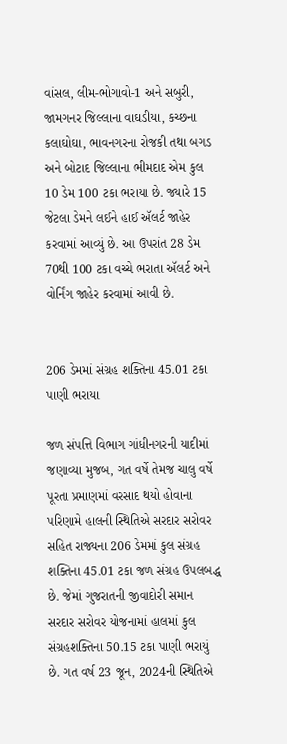વાંસલ, લીમ-ભોગાવો-1 અને સબુરી, જામગનર જિલ્લાના વાઘડીયા, કચ્છના કલાઘોઘા, ભાવનગરના રોજકી તથા બગડ અને બોટાદ જિલ્લાના ભીમદાદ એમ કુલ 10 ડેમ 100 ટકા ભરાયા છે. જ્યારે 15 જેટલા ડેમને લઈને હાઈ ઍલર્ટ જાહેર કરવામાં આવ્યું છે. આ ઉપરાંત 28 ડેમ 70થી 100 ટકા વચ્ચે ભરાતા ઍલર્ટ અને વોર્નિંગ જાહેર કરવામાં આવી છે.


206 ડેમમાં સંગ્રહ શક્તિના 45.01 ટકા પાણી ભરાયા

જળ સંપત્તિ વિભાગ ગાંધીનગરની યાદીમાં જણાવ્યા મુજબ, ગત વર્ષે તેમજ ચાલુ વર્ષે પૂરતા પ્રમાણમાં વરસાદ થયો હોવાના પરિણામે હાલની સ્થિતિએ સરદાર સરોવર સહિત રાજ્યના 206 ડેમમાં કુલ સંગ્રહ શક્તિના 45.01 ટકા જળ સંગ્રહ ઉપલબદ્ધ છે. જેમાં ગુજરાતની જીવાદોરી સમાન સરદાર સરોવર યોજનામાં હાલમાં કુલ સંગ્રહશક્તિના 50.15 ટકા પાણી ભરાયું છે. ગત વર્ષ 23 જૂન, 2024ની સ્થિતિએ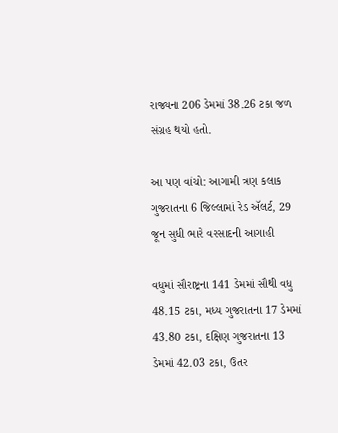રાજ્યના 206 ડેમમાં 38.26 ટકા જળ સંગ્રહ થયો હતો.

આ પણ વાંચો: આગામી ત્રણ કલાક ગુજરાતના 6 જિલ્લામાં રેડ ઍલર્ટ, 29 જૂન સુધી ભારે વરસાદની આગાહી

વધુમાં સૌરાષ્ટ્રના 141 ડેમમાં સૌથી વધુ 48.15 ટકા, મધ્ય ગુજરાતના 17 ડેમમાં 43.80 ટકા, દક્ષિણ ગુજરાતના 13 ડેમમાં 42.03 ટકા, ઉતર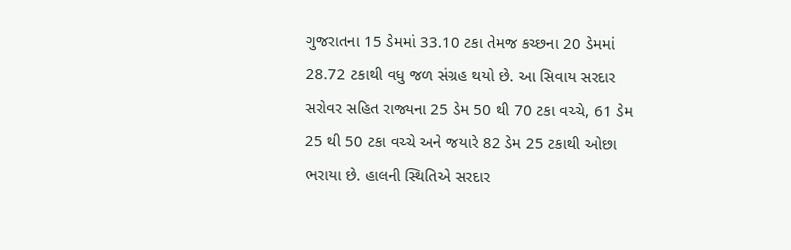ગુજરાતના 15 ડેમમાં 33.10 ટકા તેમજ કચ્છના 20 ડેમમાં 28.72 ટકાથી વધુ જળ સંગ્રહ થયો છે. આ સિવાય સરદાર સરોવર સહિત રાજ્યના 25 ડેમ 50 થી 70 ટકા વચ્ચે, 61 ડેમ 25 થી 50 ટકા વચ્ચે અને જયારે 82 ડેમ 25 ટકાથી ઓછા ભરાયા છે. હાલની સ્થિતિએ સરદાર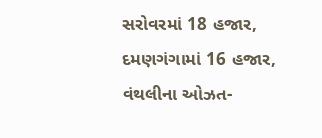સરોવરમાં 18 હજાર, દમણગંગામાં 16 હજાર, વંથલીના ઓઝત-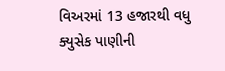વિઅરમાં 13 હજારથી વધુ ક્યુસેક પાણીની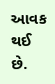આવક થઈ છે.